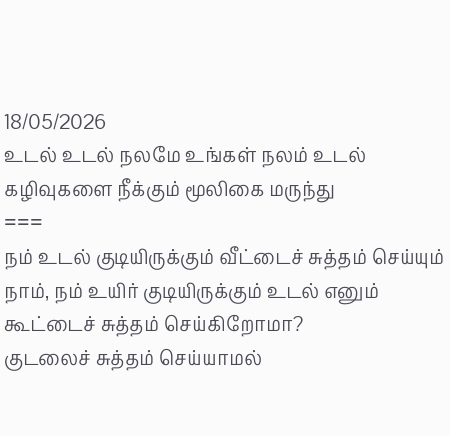18/05/2026
உடல் உடல் நலமே உங்கள் நலம் உடல் கழிவுகளை நீக்கும் மூலிகை மருந்து
===
நம் உடல் குடியிருக்கும் வீட்டைச் சுத்தம் செய்யும் நாம், நம் உயிர் குடியிருக்கும் உடல் எனும் கூட்டைச் சுத்தம் செய்கிறோமா?
குடலைச் சுத்தம் செய்யாமல்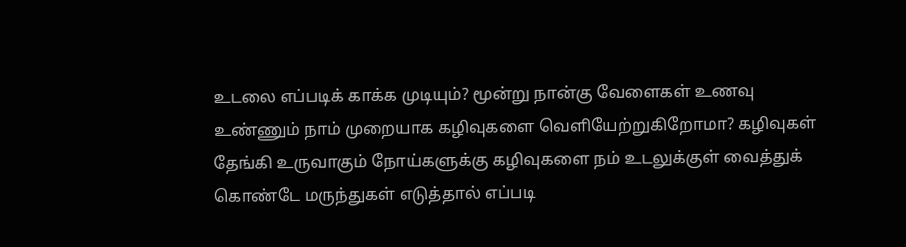உடலை எப்படிக் காக்க முடியும்? மூன்று நான்கு வேளைகள் உணவு உண்ணும் நாம் முறையாக கழிவுகளை வெளியேற்றுகிறோமா? கழிவுகள் தேங்கி உருவாகும் நோய்களுக்கு கழிவுகளை நம் உடலுக்குள் வைத்துக் கொண்டே மருந்துகள் எடுத்தால் எப்படி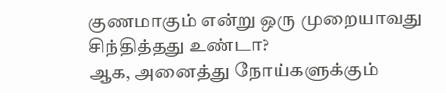குணமாகும் என்று ஒரு முறையாவது சிந்தித்தது உண்டா?
ஆக, அனைத்து நோய்களுக்கும்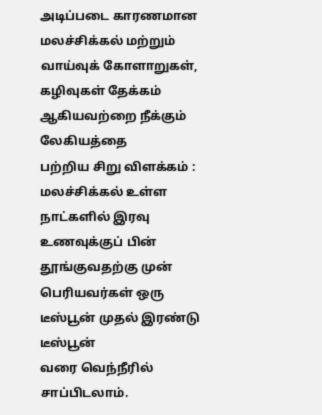அடிப்படை காரணமான மலச்சிக்கல் மற்றும் வாய்வுக் கோளாறுகள், கழிவுகள் தேக்கம் ஆகியவற்றை நீக்கும் லேகியத்தை
பற்றிய சிறு விளக்கம் :
மலச்சிக்கல் உள்ள நாட்களில் இரவு உணவுக்குப் பின் தூங்குவதற்கு முன் பெரியவர்கள் ஒரு டீஸ்பூன் முதல் இரண்டு டீஸ்பூன்
வரை வெந்நீரில் சாப்பிடலாம்.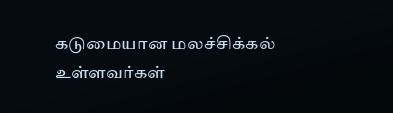கடுமையான மலச்சிக்கல் உள்ளவர்கள்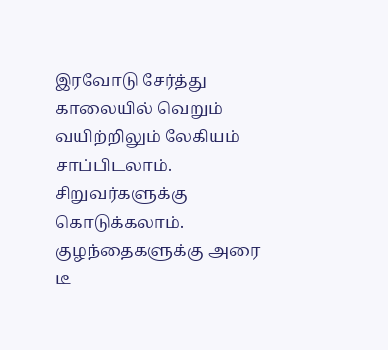இரவோடு சேர்த்து காலையில் வெறும் வயிற்றிலும் லேகியம் சாப்பிடலாம். சிறுவர்களுக்கு கொடுக்கலாம். குழந்தைகளுக்கு அரை டீ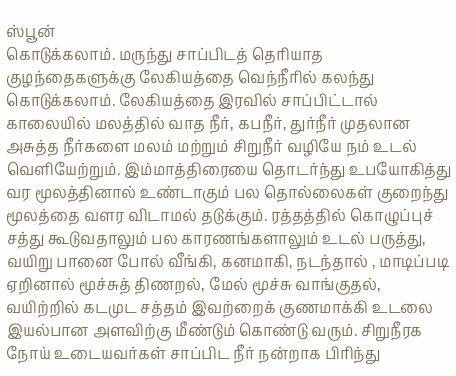ஸ்பூன்
கொடுக்கலாம். மருந்து சாப்பிடத் தெரியாத குழந்தைகளுக்கு லேகியத்தை வெந்நீரில் கலந்து கொடுக்கலாம். லேகியத்தை இரவில் சாப்பிட்டால் காலையில் மலத்தில் வாத நீர், கபநீர், துர்நீர் முதலான அசுத்த நீர்களை மலம் மற்றும் சிறுநீர் வழியே நம் உடல் வெளியேற்றும். இம்மாத்திரையை தொடர்ந்து உபயோகித்து வர மூலத்தினால் உண்டாகும் பல தொல்லைகள் குறைந்து மூலத்தை வளர விடாமல் தடுக்கும். ரத்தத்தில் கொழுப்புச் சத்து கூடுவதாலும் பல காரணங்களாலும் உடல் பருத்து, வயிறு பானை போல் வீங்கி, கனமாகி, நடந்தால் , மாடிப்படி ஏறினால் மூச்சுத் திணறல், மேல் மூச்சு வாங்குதல், வயிற்றில் கடமுட சத்தம் இவற்றைக் குணமாக்கி உடலை இயல்பான அளவிற்கு மீண்டும் கொண்டு வரும். சிறுநீரக நோய் உடையவர்கள் சாப்பிட நீர் நன்றாக பிரிந்து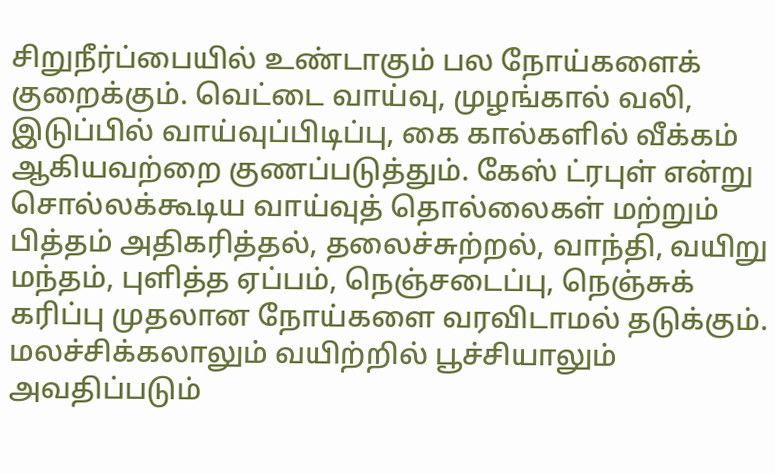சிறுநீர்ப்பையில் உண்டாகும் பல நோய்களைக் குறைக்கும். வெட்டை வாய்வு, முழங்கால் வலி, இடுப்பில் வாய்வுப்பிடிப்பு, கை கால்களில் வீக்கம் ஆகியவற்றை குணப்படுத்தும். கேஸ் ட்ரபுள் என்று சொல்லக்கூடிய வாய்வுத் தொல்லைகள் மற்றும் பித்தம் அதிகரித்தல், தலைச்சுற்றல், வாந்தி, வயிறு மந்தம், புளித்த ஏப்பம், நெஞ்சடைப்பு, நெஞ்சுக் கரிப்பு முதலான நோய்களை வரவிடாமல் தடுக்கும். மலச்சிக்கலாலும் வயிற்றில் பூச்சியாலும் அவதிப்படும்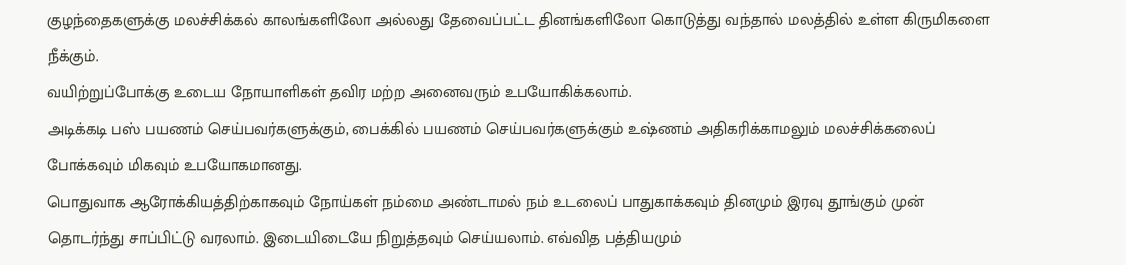குழந்தைகளுக்கு மலச்சிக்கல் காலங்களிலோ அல்லது தேவைப்பட்ட தினங்களிலோ கொடுத்து வந்தால் மலத்தில் உள்ள கிருமிகளை நீக்கும்.
வயிற்றுப்போக்கு உடைய நோயாளிகள் தவிர மற்ற அனைவரும் உபயோகிக்கலாம்.
அடிக்கடி பஸ் பயணம் செய்பவர்களுக்கும், பைக்கில் பயணம் செய்பவர்களுக்கும் உஷ்ணம் அதிகரிக்காமலும் மலச்சிக்கலைப் போக்கவும் மிகவும் உபயோகமானது.
பொதுவாக ஆரோக்கியத்திற்காகவும் நோய்கள் நம்மை அண்டாமல் நம் உடலைப் பாதுகாக்கவும் தினமும் இரவு தூங்கும் முன் தொடர்ந்து சாப்பிட்டு வரலாம். இடையிடையே நிறுத்தவும் செய்யலாம். எவ்வித பத்தியமும்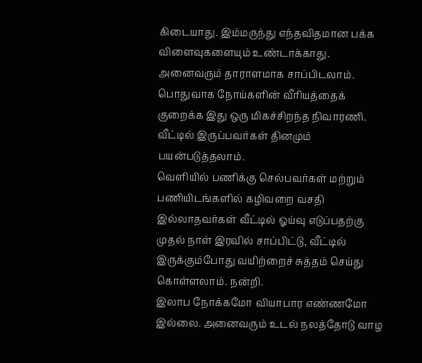கிடையாது. இம்மருந்து எந்தவிதமான பக்க விளைவுகளையும் உண்டாக்காது. அனைவரும் தாராளமாக சாப்பிடலாம்.
பொதுவாக நோய்களின் வீரியத்தைக் குறைக்க இது ஒரு மிகச்சிறந்த நிவாரணி. வீட்டில் இருப்பவர்கள் தினமும் பயன்படுத்தலாம்.
வெளியில் பணிக்கு செல்பவர்கள் மற்றும் பணியிடங்களில் கழிவறை வசதி இல்லாதவர்கள் வீட்டில் ஓய்வு எடுப்பதற்கு முதல் நாள் இரவில் சாப்பிட்டு, வீட்டில் இருக்கும்போது வயிற்றைச் சுத்தம் செய்து கொள்ளலாம். நன்றி.
இலாப நோக்கமோ வியாபார எண்ணமோ இல்லை. அனைவரும் உடல் நலத்தோடு வாழ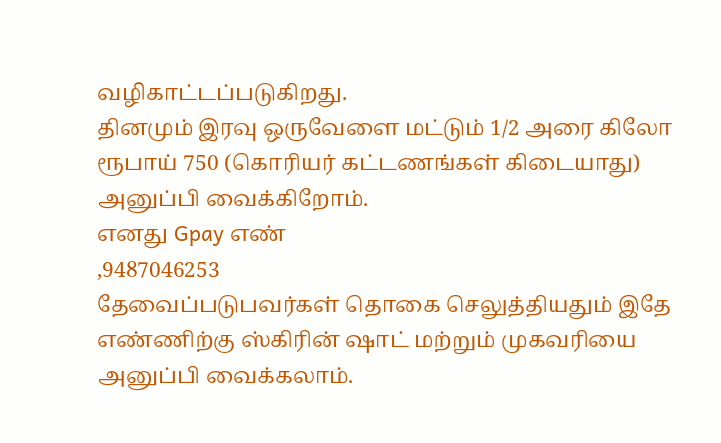வழிகாட்டப்படுகிறது.
தினமும் இரவு ஒருவேளை மட்டும் 1/2 அரை கிலோ ரூபாய் 750 (கொரியர் கட்டணங்கள் கிடையாது) அனுப்பி வைக்கிறோம்.
எனது Gpay எண்
,9487046253
தேவைப்படுபவர்கள் தொகை செலுத்தியதும் இதே எண்ணிற்கு ஸ்கிரின் ஷாட் மற்றும் முகவரியை அனுப்பி வைக்கலாம்.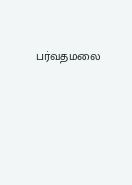பர்வதமலை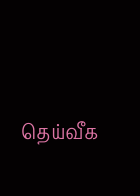தெய்வீக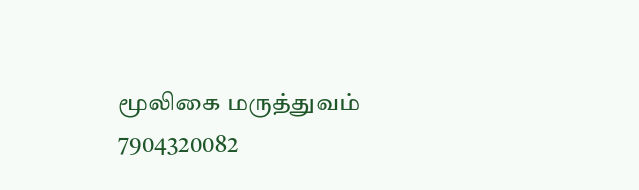மூலிகை மருத்துவம் 7904320082